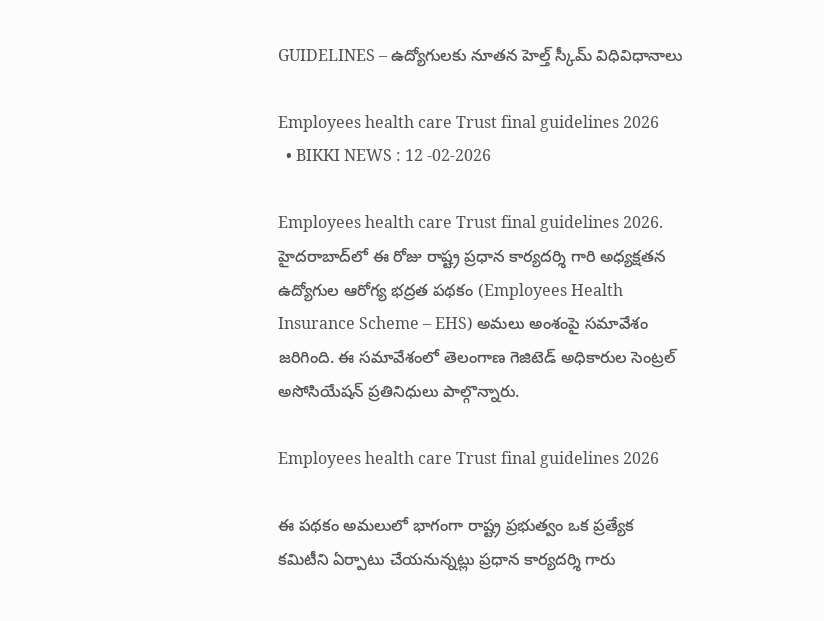GUIDELINES – ఉద్యోగులకు నూతన హెల్త్ స్కీమ్ విధివిధానాలు

Employees health care Trust final guidelines 2026
  • BIKKI NEWS : 12 -02-2026

Employees health care Trust final guidelines 2026. హైదరాబాద్‌లో ఈ రోజు రాష్ట్ర ప్రధాన కార్యదర్శి గారి అధ్యక్షతన ఉద్యోగుల ఆరోగ్య భద్రత పథకం (Employees Health Insurance Scheme – EHS) అమలు అంశంపై సమావేశం జరిగింది. ఈ సమావేశంలో తెలంగాణ గెజిటెడ్ అధికారుల సెంట్రల్ అసోసియేషన్ ప్రతినిధులు పాల్గొన్నారు.

Employees health care Trust final guidelines 2026

ఈ పథకం అమలులో భాగంగా రాష్ట్ర ప్రభుత్వం ఒక ప్రత్యేక కమిటీని ఏర్పాటు చేయనున్నట్లు ప్రధాన కార్యదర్శి గారు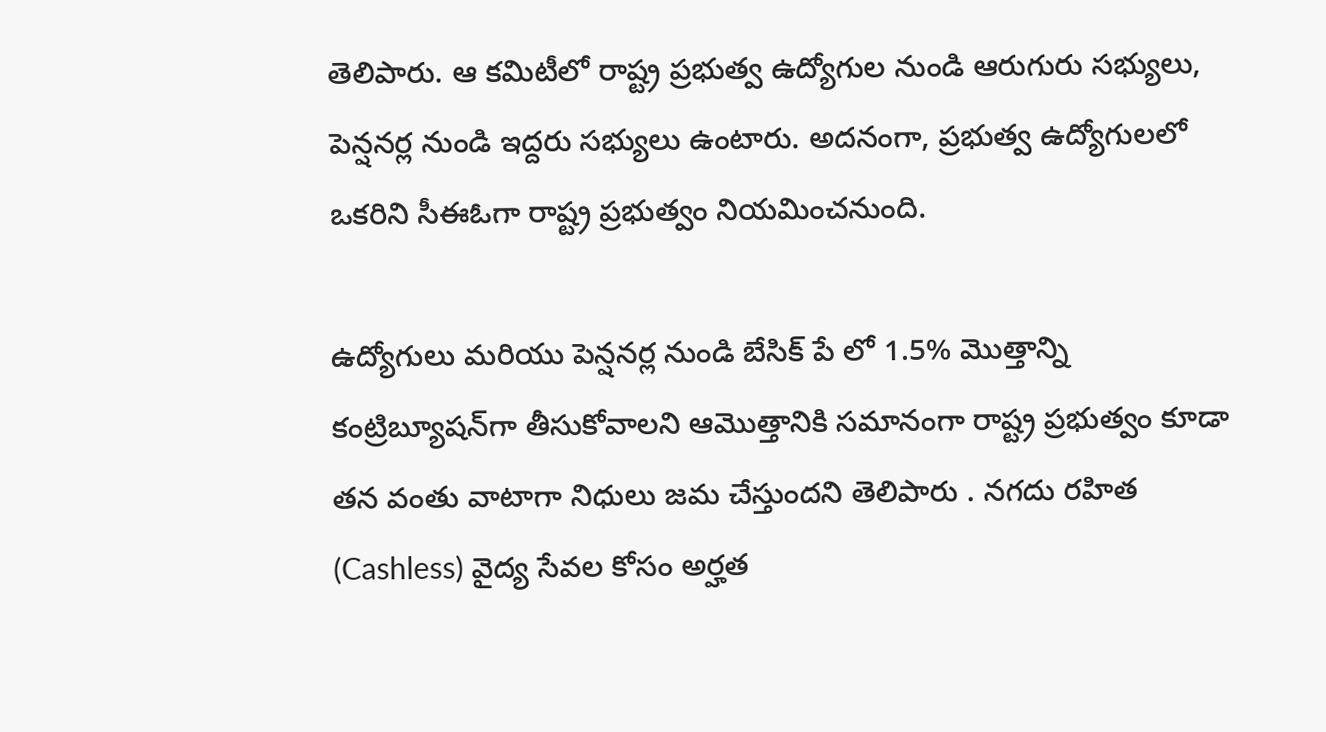తెలిపారు. ఆ కమిటీలో రాష్ట్ర ప్రభుత్వ ఉద్యోగుల నుండి ఆరుగురు సభ్యులు, పెన్షనర్ల నుండి ఇద్దరు సభ్యులు ఉంటారు. అదనంగా, ప్రభుత్వ ఉద్యోగులలో ఒకరిని సీఈఓగా రాష్ట్ర ప్రభుత్వం నియమించనుంది.

ఉద్యోగులు మరియు పెన్షనర్ల నుండి బేసిక్ పే లో 1.5% మొత్తాన్ని కంట్రిబ్యూషన్‌గా తీసుకోవాలని ఆమొత్తానికి సమానంగా రాష్ట్ర ప్రభుత్వం కూడా తన వంతు వాటాగా నిధులు జమ చేస్తుందని తెలిపారు . నగదు రహిత (Cashless) వైద్య సేవల కోసం అర్హత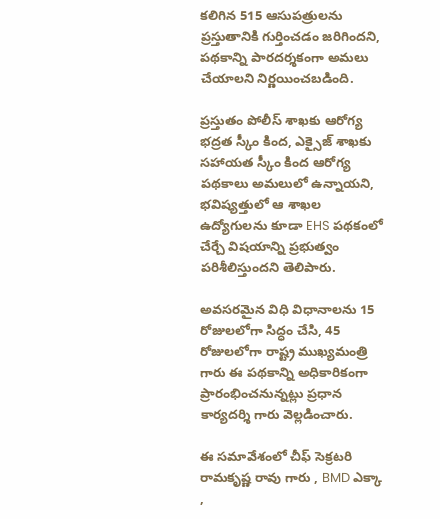కలిగిన 515 ఆసుపత్రులను ప్రస్తుతానికి గుర్తించడం జరిగిందని, పథకాన్ని పారదర్శకంగా అమలు చేయాలని నిర్ణయించబడింది.

ప్రస్తుతం పోలీస్ శాఖకు ఆరోగ్య భద్రత స్కీం కింద, ఎక్సైజ్ శాఖకు సహాయత స్కీం కింద ఆరోగ్య పథకాలు అమలులో ఉన్నాయని, భవిష్యత్తులో ఆ శాఖల ఉద్యోగులను కూడా EHS పథకంలో చేర్చే విషయాన్ని ప్రభుత్వం పరిశీలిస్తుందని తెలిపారు.

అవసరమైన విధి విధానాలను 15 రోజులలోగా సిద్ధం చేసి, 45 రోజులలోగా రాష్ట్ర ముఖ్యమంత్రి గారు ఈ పథకాన్ని అధికారికంగా ప్రారంభించనున్నట్లు ప్రధాన కార్యదర్శి గారు వెల్లడించారు.

ఈ సమావేశంలో చీఫ్ సెక్రటరి రామకృష్ణ రావు గారు , BMD ఎక్కా ,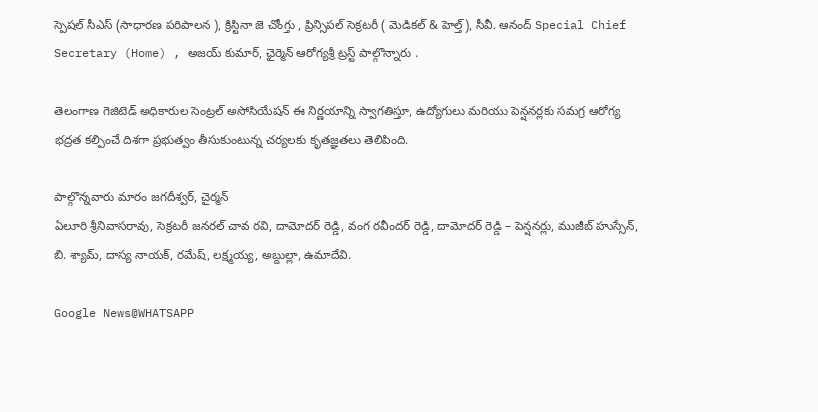స్పెషల్ సీఎస్ (సాధారణ పరిపాలన ), క్రిస్టినా జె చోంగ్తు , ప్రిన్సిపల్ సెక్రటరీ ( మెడికల్ & హెల్త్), సీవీ. ఆనంద్ Special Chief Secretary (Home) , అజయ్ కుమార్, ఛైర్మెన్ ఆరోగ్యశ్రీ ట్రస్ట్ పాల్గొన్నారు .

తెలంగాణ గెజిటెడ్ అధికారుల సెంట్రల్ అసోసియేషన్ ఈ నిర్ణయాన్ని స్వాగతిస్తూ, ఉద్యోగులు మరియు పెన్షనర్లకు సమగ్ర ఆరోగ్య భద్రత కల్పించే దిశగా ప్రభుత్వం తీసుకుంటున్న చర్యలకు కృతజ్ఞతలు తెలిపింది.

పాల్గొన్నవారు మారం జగదీశ్వర్, చైర్మన్
ఏలూరి శ్రీనివాసరావు, సెక్రటరీ జనరల్ చావ రవి, దామోదర్ రెడ్డి, వంగ రవీందర్ రెడ్డి, దామోదర్ రెడ్డి – పెన్షనర్లు, ముజీబ్ హుస్సేన్, బి. శ్యామ్, దాస్య నాయక్, రమేష్, లక్ష్మయ్య, అబ్దుల్లా, ఉమాదేవి.

Google News@WHATSAPP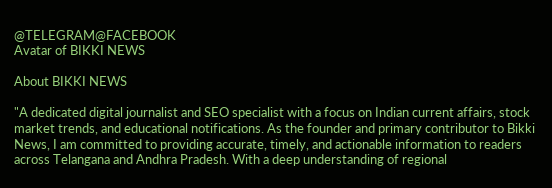@TELEGRAM@FACEBOOK
Avatar of BIKKI NEWS

About BIKKI NEWS

"A dedicated digital journalist and SEO specialist with a focus on Indian current affairs, stock market trends, and educational notifications. As the founder and primary contributor to Bikki News, I am committed to providing accurate, timely, and actionable information to readers across Telangana and Andhra Pradesh. With a deep understanding of regional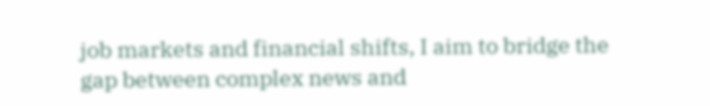job markets and financial shifts, I aim to bridge the gap between complex news and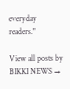everyday readers."

View all posts by BIKKI NEWS →